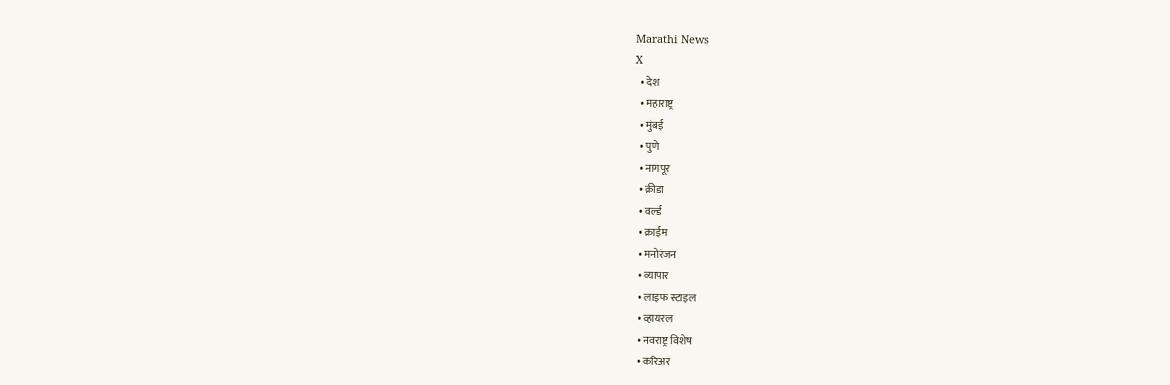Marathi News
X
  • देश
  • महाराष्ट्र
  • मुंबई
  • पुणे
  • नागपूर
  • क्रीडा
  • वर्ल्ड
  • क्राईम
  • मनोरंजन
  • व्यापार
  • लाइफ स्टाइल
  • व्हायरल
  • नवराष्ट्र विशेष
  • करिअर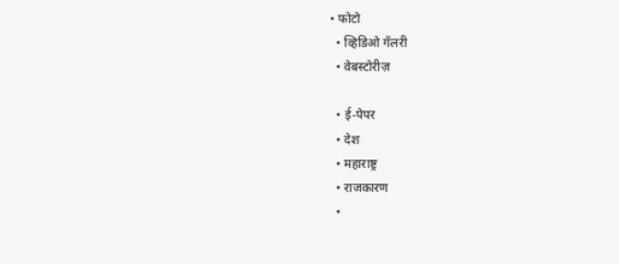• फोटो
  • व्हिडिओ गॅलरी
  • वेबस्टोरीज़

  • ई-पेपर
  • देश
  • महाराष्ट्र
  • राजकारण
  •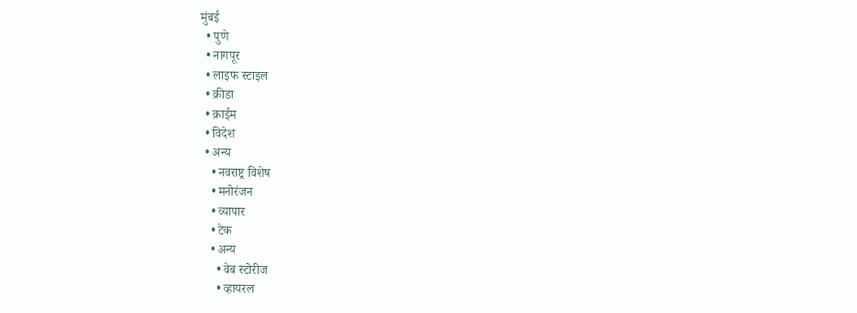मुंबई
  • पुणे
  • नागपूर
  • लाइफ स्टाइल
  • क्रीडा
  • क्राईम
  • विदेश
  • अन्य
    • नवराष्ट्र विशेष
    • मनोरंजन
    • व्यापार
    • टेक
    • अन्य
      • वेब स्टोरीज
      • व्हायरल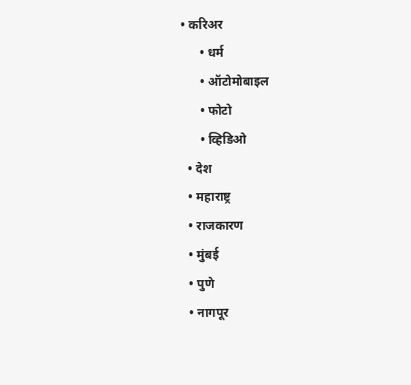• करिअर
      • धर्म
      • ऑटोमोबाइल
      • फोटो
      • व्हिडिओ
  • देश
  • महाराष्ट्र
  • राजकारण
  • मुंबई
  • पुणे
  • नागपूर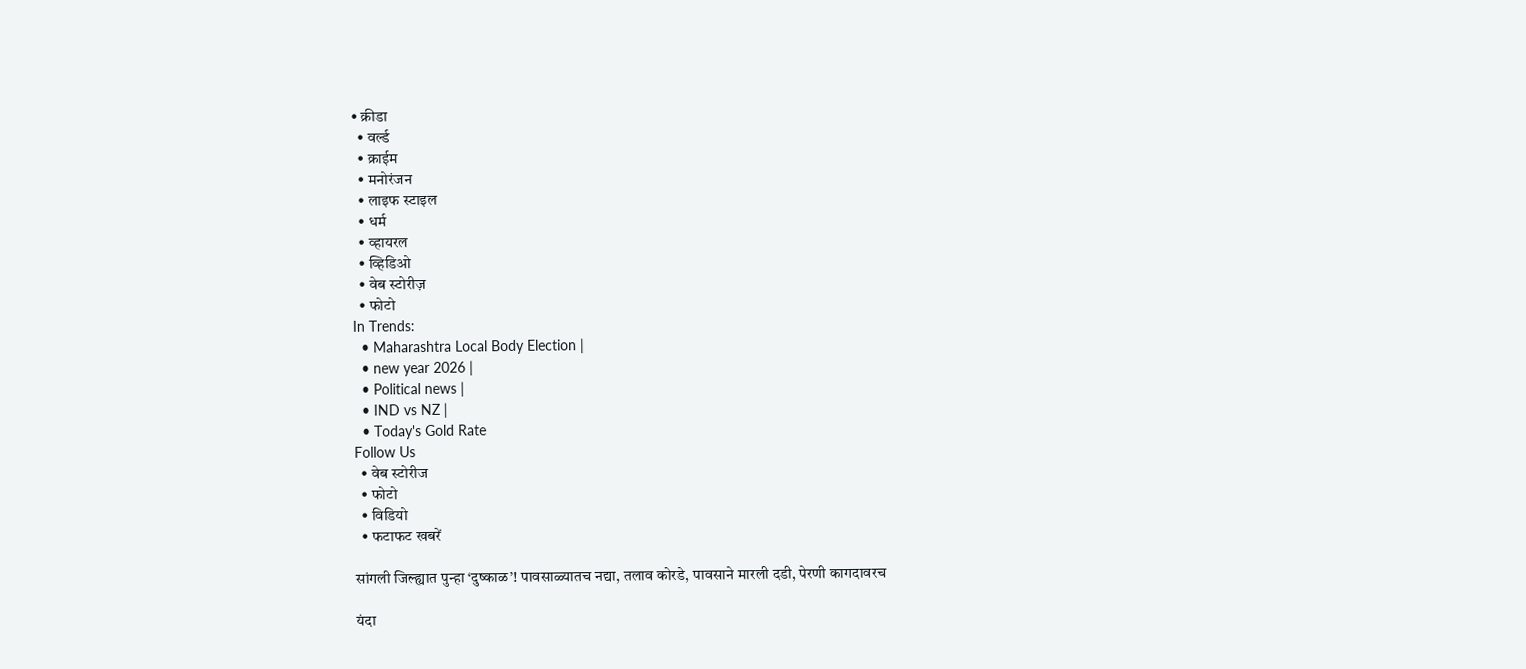• क्रीडा
  • वर्ल्ड
  • क्राईम
  • मनोरंजन
  • लाइफ स्टाइल
  • धर्म
  • व्हायरल
  • व्हिडिओ
  • वेब स्टोरीज़
  • फोटो
In Trends:
  • Maharashtra Local Body Election |
  • new year 2026 |
  • Political news |
  • IND vs NZ |
  • Today's Gold Rate
Follow Us
  • वेब स्टोरीज
  • फोटो
  • विडियो
  • फटाफट खबरें

सांगली जिल्ह्यात पुन्हा ‘दुष्काळ’! पावसाळ्यातच नद्या, तलाव कोरडे, पावसाने मारली दडी, पेरणी कागदावरच

यंदा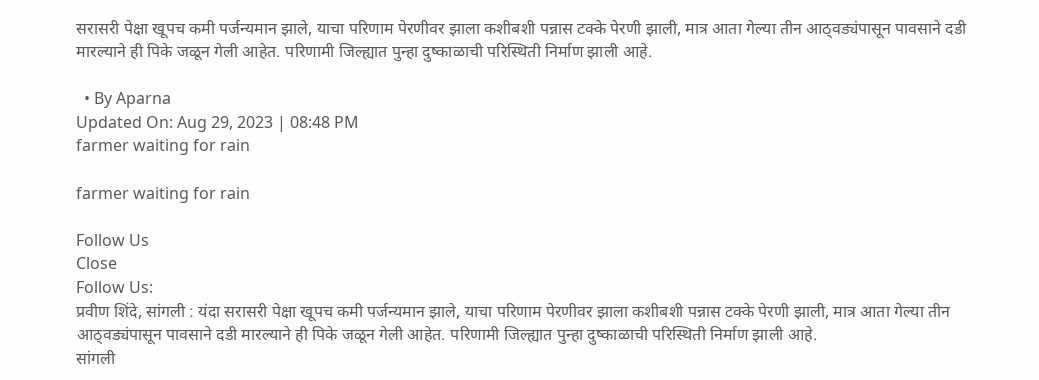सरासरी पेक्षा खूपच कमी पर्जन्यमान झाले, याचा परिणाम पेरणीवर झाला कशीबशी पन्नास टक्के पेरणी झाली, मात्र आता गेल्या तीन आठ्वड्यंपासून पावसाने दडी मारल्याने ही पिके जळून गेली आहेत. परिणामी जिल्ह्यात पुन्हा दुष्काळाची परिस्थिती निर्माण झाली आहे.

  • By Aparna
Updated On: Aug 29, 2023 | 08:48 PM
farmer waiting for rain

farmer waiting for rain

Follow Us
Close
Follow Us:
प्रवीण शिंदे, सांगली : यंदा सरासरी पेक्षा खूपच कमी पर्जन्यमान झाले, याचा परिणाम पेरणीवर झाला कशीबशी पन्नास टक्के पेरणी झाली, मात्र आता गेल्या तीन आठ्वड्यंपासून पावसाने दडी मारल्याने ही पिके जळून गेली आहेत. परिणामी जिल्ह्यात पुन्हा दुष्काळाची परिस्थिती निर्माण झाली आहे.
सांगली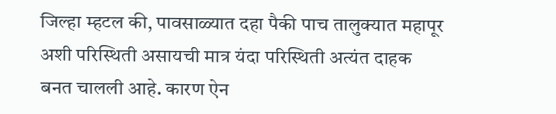जिल्हा म्हटल की, पावसाळ्यात दहा पैकी पाच तालुक्यात महापूर अशी परिस्थिती असायची मात्र यंदा परिस्थिती अत्यंत दाहक बनत चालली आहे. कारण ऐन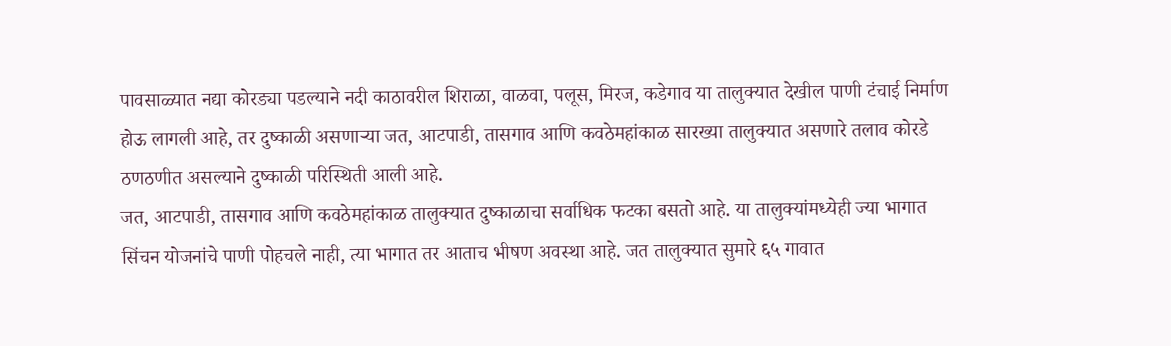पावसाळ्यात नद्या कोरड्या पडल्याने नदी काठावरील शिराळा, वाळवा, पलूस, मिरज, कडेगाव या तालुक्यात देखील पाणी टंचाई निर्माण होऊ लागली आहे, तर दुष्काळी असणाऱ्या जत, आटपाडी, तासगाव आणि कवठेमहांकाळ सारख्या तालुक्यात असणारे तलाव कोरडे ठणठणीत असल्याने दुष्काळी परिस्थिती आली आहे.
जत, आटपाडी, तासगाव आणि कवठेमहांकाळ तालुक्यात दुष्काळाचा सर्वाधिक फटका बसतो आहे. या तालुक्यांमध्येही ज्या भागात सिंचन योजनांचे पाणी पोहचले नाही, त्या भागात तर आताच भीषण अवस्था आहे. जत तालुक्यात सुमारे ६५ गावात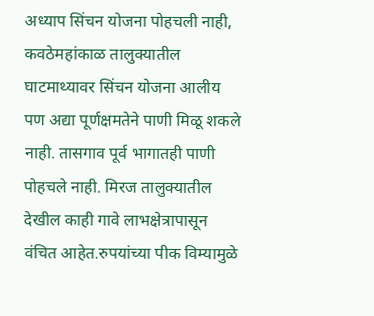अध्याप सिंचन योजना पोहचली नाही, कवठेमहांकाळ तालुक्यातील घाटमाथ्यावर सिंचन योजना आलीय पण अद्या पूर्णक्षमतेने पाणी मिळू शकले नाही. तासगाव पूर्व भागातही पाणी पोहचले नाही. मिरज तालुक्यातील देखील काही गावे लाभक्षेत्रापासून वंचित आहेत.रुपयांच्या पीक विम्यामुळे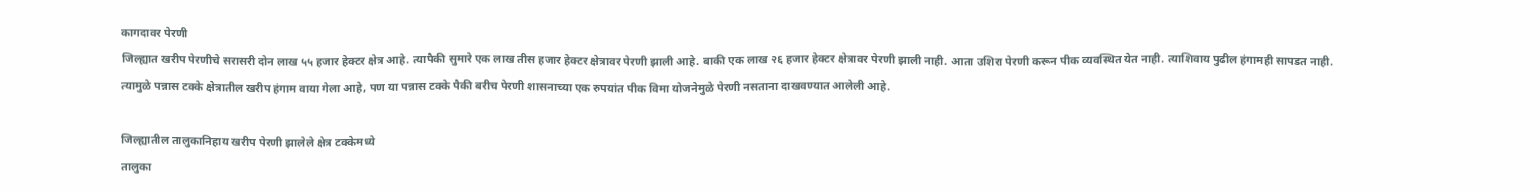कागदावर पेरणी
जिल्ह्यात खरीप पेरणीचे सरासरी दोन लाख ५५ हजार हेक्टर क्षेत्र आहे. त्यापैकी सुमारे एक लाख तीस हजार हेक्टर क्षेत्रावर पेरणी झाली आहे. बाकी एक लाख २६ हजार हेक्टर क्षेत्रावर पेरणी झाली नाही. आता उशिरा पेरणी करून पीक व्यवस्थित येत नाही. त्याशिवाय पुढील हंगामही सापडत नाही. त्यामुळे पन्नास टक्के क्षेत्रातील खरीप हंगाम वाया गेला आहे, पण या पन्नास टक्के पैकी बरीच पेरणी शासनाच्या एक रुपयांत पीक विमा योजनेमुळे पेरणी नसताना दाखवण्यात आलेली आहे.

जिल्ह्यातील तालुकानिहाय खरीप पेरणी झालेले क्षेत्र टक्केमध्ये
तालुका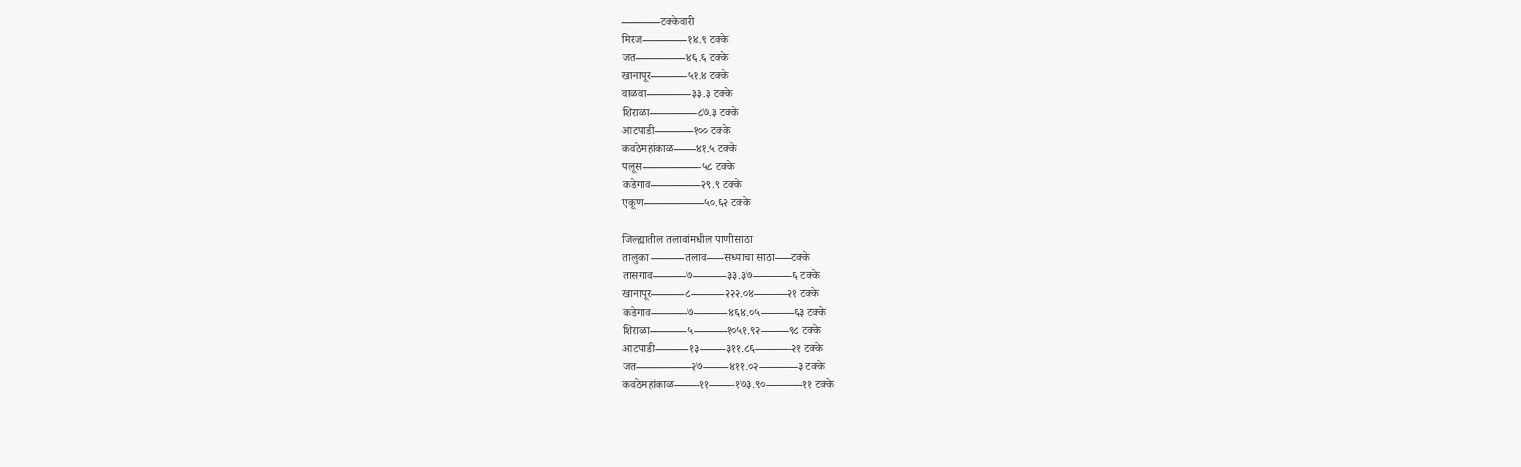———–टक्केवारी
मिरज————१४.९ टक्के
जत————–४६.६ टक्के
खानापूर———-५१.४ टक्के
वाळवा————३३.३ टक्के
शिराळा————-८७.३ टक्के
आटपाडी———–१०० टक्के
कवठेमहांकाळ——४१.५ टक्के
पलूस—————-५८ टक्के
कडेगाव————–२९.९ टक्के
एकूण—————–५०.६२ टक्के

जिल्ह्यातील तलावांमधील पाणीसाठा
तालुका ———तलाव—–सध्याचा साठा—–टक्के
तासगाव———७———३३.३७———–६ टक्के
खानापूर———८———२२२.०४———२१ टक्के
कडेगाव———-७———४६४.०५———६३ टक्के
शिराळा———-५———१०५१.९२——–९८ टक्के
आटपाडी———१३——-३११.८६———-२१ टक्के
जत—————२७——-४११.०२———–३ टक्के
कवठेमहांकाळ——-११——-१७३.९०———-११ टक्के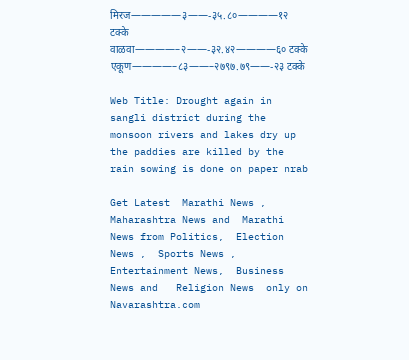मिरज—————३——-३५.८०————१२ टक्के
वाळवा————–२——-३२.४२————६० टक्के
एकूण————–८३——–२७९७.७९——-२३ टक्के

Web Title: Drought again in sangli district during the monsoon rivers and lakes dry up the paddies are killed by the rain sowing is done on paper nrab

Get Latest  Marathi News ,  Maharashtra News and  Marathi News from Politics,  Election News ,  Sports News ,  Entertainment News,  Business News and   Religion News  only on Navarashtra.com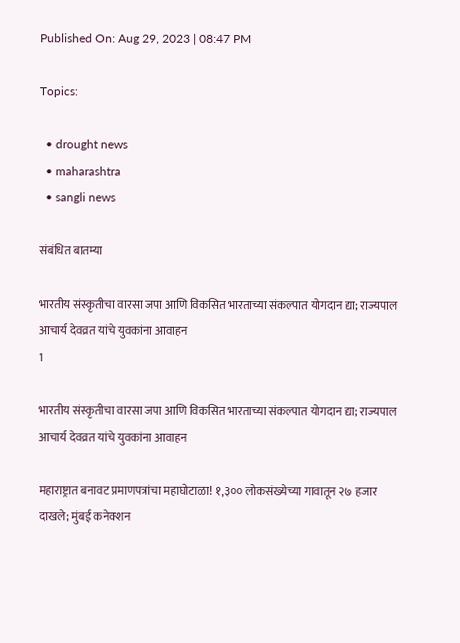Published On: Aug 29, 2023 | 08:47 PM

Topics:

  • drought news
  • maharashtra
  • sangli news

संबंधित बातम्या

भारतीय संस्कृतीचा वारसा जपा आणि विकसित भारताच्या संकल्पात योगदान द्या; राज्यपाल आचार्य देवव्रत यांचे युवकांना आवाहन
1

भारतीय संस्कृतीचा वारसा जपा आणि विकसित भारताच्या संकल्पात योगदान द्या; राज्यपाल आचार्य देवव्रत यांचे युवकांना आवाहन

महाराष्ट्रात बनावट प्रमाणपत्रांचा महाघोटाळा! १,३०० लोकसंख्येच्या गावातून २७ हजार दाखले; मुंबई कनेक्शन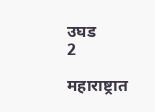उघड
2

महाराष्ट्रात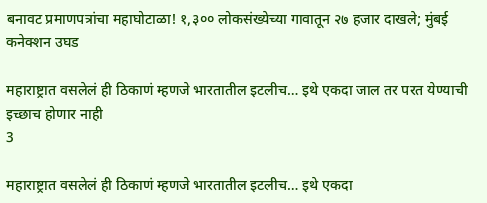बनावट प्रमाणपत्रांचा महाघोटाळा! १,३०० लोकसंख्येच्या गावातून २७ हजार दाखले; मुंबई कनेक्शन उघड

महाराष्ट्रात वसलेलं ही ठिकाणं म्हणजे भारतातील इटलीच… इथे एकदा जाल तर परत येण्याची इच्छाच होणार नाही
3

महाराष्ट्रात वसलेलं ही ठिकाणं म्हणजे भारतातील इटलीच… इथे एकदा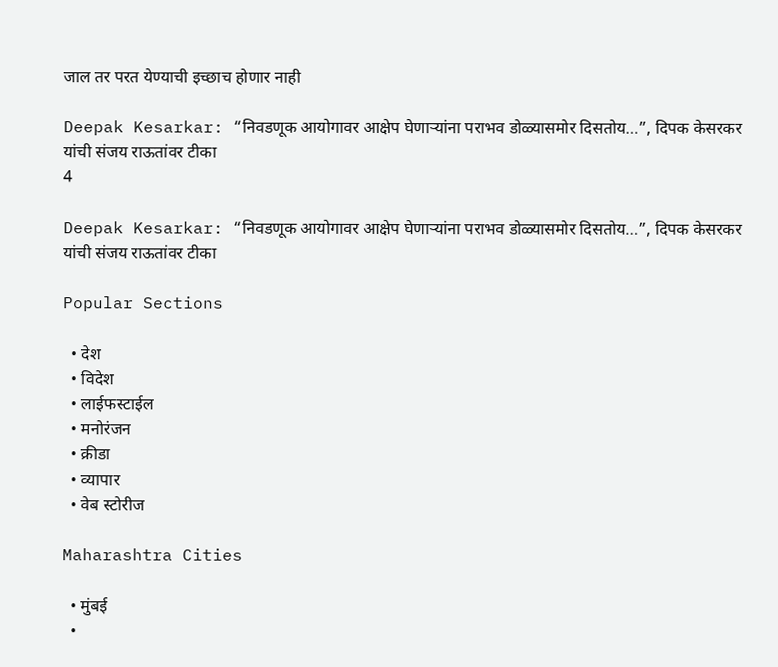जाल तर परत येण्याची इच्छाच होणार नाही

Deepak Kesarkar: “निवडणूक आयोगावर आक्षेप घेणाऱ्यांना पराभव डोळ्यासमोर दिसतोय…”, दिपक केसरकर यांची संजय राऊतांवर टीका
4

Deepak Kesarkar: “निवडणूक आयोगावर आक्षेप घेणाऱ्यांना पराभव डोळ्यासमोर दिसतोय…”, दिपक केसरकर यांची संजय राऊतांवर टीका

Popular Sections

  • देश
  • विदेश
  • लाईफस्टाईल
  • मनोरंजन
  • क्रीडा
  • व्यापार
  • वेब स्टोरीज

Maharashtra Cities

  • मुंबई
  •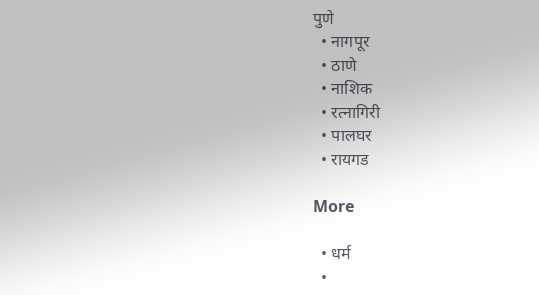पुणे
  • नागपूर
  • ठाणे
  • नाशिक
  • रत्नागिरी
  • पालघर
  • रायगड

More

  • धर्म
  •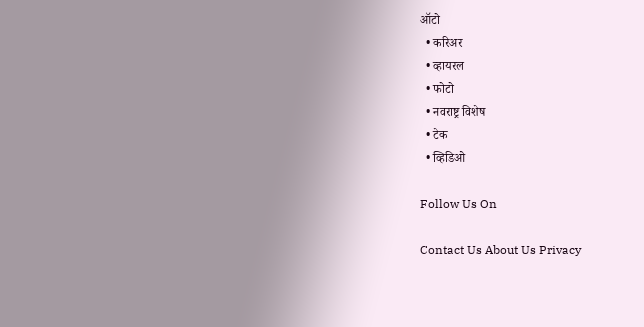ऑटो
  • करिअर
  • व्हायरल
  • फोटो
  • नवराष्ट्र विशेष
  • टेक
  • व्हिडिओ

Follow Us On

Contact Us About Us Privacy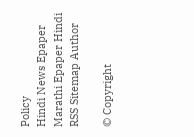Policy
Hindi News Epaper Marathi Epaper Hindi RSS Sitemap Author

© Copyright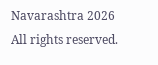Navarashtra 2026 All rights reserved.